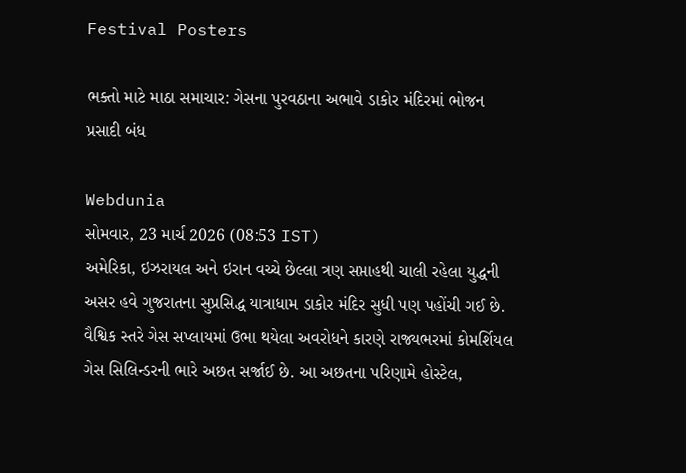Festival Posters

ભક્તો માટે માઠા સમાચાર: ગેસના પુરવઠાના અભાવે ડાકોર મંદિરમાં ભોજન પ્રસાદી બંધ

Webdunia
સોમવાર, 23 માર્ચ 2026 (08:53 IST)
અમેરિકા, ઇઝરાયલ અને ઇરાન વચ્ચે છેલ્લા ત્રણ સપ્તાહથી ચાલી રહેલા યુદ્ધની અસર હવે ગુજરાતના સુપ્રસિદ્ધ યાત્રાધામ ડાકોર મંદિર સુધી પણ પહોંચી ગઈ છે. વૈશ્વિક સ્તરે ગેસ સપ્લાયમાં ઉભા થયેલા અવરોધને કારણે રાજ્યભરમાં કોમર્શિયલ ગેસ સિલિન્ડરની ભારે અછત સર્જાઈ છે. આ અછતના પરિણામે હોસ્ટેલ,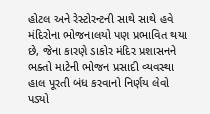હોટલ અને રેસ્ટોરન્ટની સાથે સાથે હવે મંદિરોના ભોજનાલયો પણ પ્રભાવિત થયા છે, જેના કારણે ડાકોર મંદિર પ્રશાસનને ભક્તો માટેની ભોજન પ્રસાદી વ્યવસ્થા હાલ પૂરતી બંધ કરવાનો નિર્ણય લેવો પડ્યો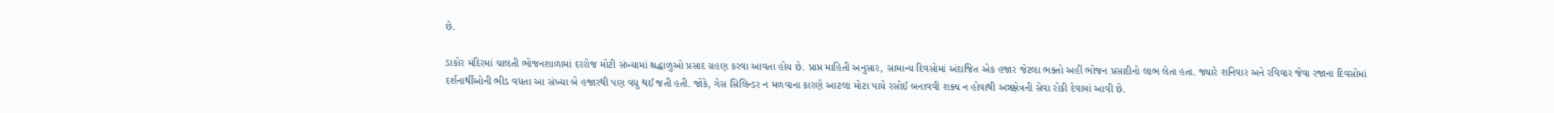છે.

ડાકોર મંદિરમાં ચાલતી ભોજનશાળામાં દરરોજ મોટી સંખ્યામાં શ્રદ્ધાળુઓ પ્રસાદ ગ્રહણ કરવા આવતા હોય છે. પ્રાપ્ત માહિતી અનુસાર, સામાન્ય દિવસોમાં અંદાજિત એક હજાર જેટલા ભક્તો અહીં ભોજન પ્રસાદીનો લાભ લેતા હતા. જ્યારે શનિવાર અને રવિવાર જેવા રજાના દિવસોમાં દર્શનાર્થીઓની ભીડ વધતા આ સંખ્યા બે હજારથી પણ વધુ થઈ જતી હતી. જોકે, ગેસ સિલિન્ડર ન મળવાના કારણે આટલા મોટા પાયે રસોઈ બનાવવી શક્ય ન હોવાથી અન્નક્ષેત્રની સેવા રોકી દેવામાં આવી છે.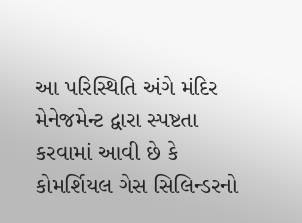આ પરિસ્થિતિ અંગે મંદિર મેનેજમેન્ટ દ્વારા સ્પષ્ટતા કરવામાં આવી છે કે કોમર્શિયલ ગેસ સિલિન્ડરનો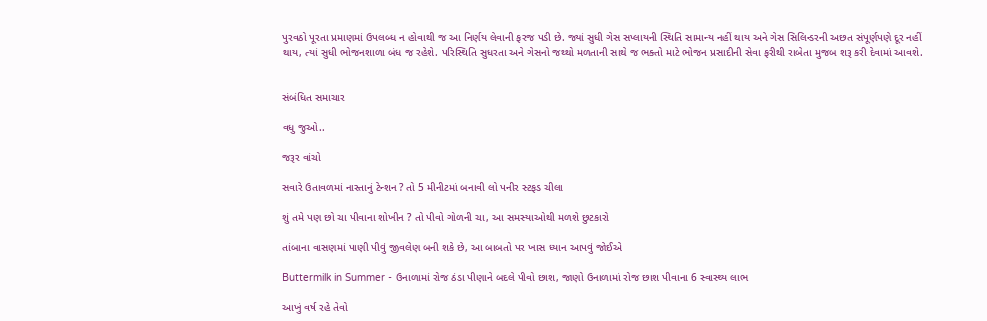પુરવઠો પૂરતા પ્રમાણમાં ઉપલબ્ધ ન હોવાથી જ આ નિર્ણય લેવાની ફરજ પડી છે. જ્યાં સુધી ગેસ સપ્લાયની સ્થિતિ સામાન્ય નહીં થાય અને ગેસ સિલિન્ડરની અછત સંપૂર્ણપણે દૂર નહીં થાય, ત્યાં સુધી ભોજનશાળા બંધ જ રહેશે. પરિસ્થિતિ સુધરતા અને ગેસનો જથ્થો મળતાની સાથે જ ભક્તો માટે ભોજન પ્રસાદીની સેવા ફરીથી રાબેતા મુજબ શરૂ કરી દેવામાં આવશે.


સંબંધિત સમાચાર

વધુ જુઓ..

જરૂર વાંચો

સવારે ઉતાવળમાં નાસ્તાનું ટેન્શન ? તો 5 મીનીટમાં બનાવી લો પનીર સ્ટફડ ચીલા

શું તમે પણ છો ચા પીવાના શોખીન ? તો પીવો ગોળની ચા, આ સમસ્યાઓથી મળશે છુટકારો

તાંબાના વાસણમાં પાણી પીવું જીવલેણ બની શકે છે, આ બાબતો પર ખાસ ધ્યાન આપવું જોઈએ

Buttermilk in Summer - ઉનાળામાં રોજ ઠંડા પીણાને બદલે પીવો છાશ, જાણો ઉનાળામાં રોજ છાશ પીવાના 6 સ્વાસ્થ્ય લાભ

આખું વર્ષ રહે તેવો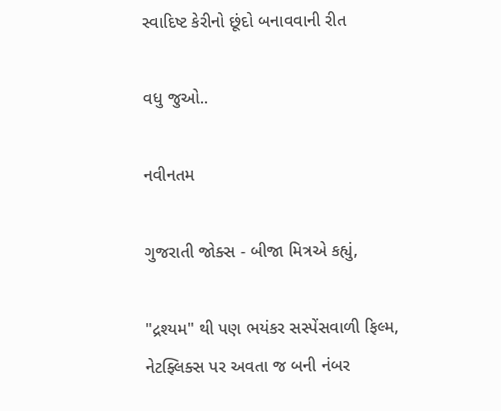સ્વાદિષ્ટ કેરીનો છૂંદો બનાવવાની રીત

વધુ જુઓ..

નવીનતમ

ગુજરાતી જોક્સ - બીજા મિત્રએ કહ્યું,

"દ્રશ્યમ" થી પણ ભયંકર સસ્પેંસવાળી ફિલ્મ, નેટફ્લિક્સ પર અવતા જ બની નંબર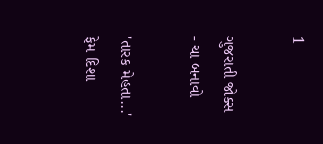1

ગુજરાતી જોક્સ - ચા બનાવો

'તારક મેહતા...' ફેમ દિશા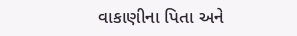વાકાણીના પિતા અને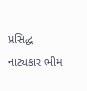પ્રસિદ્ધ નાટ્યકાર ભીમ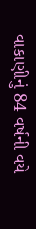વાકાણીનું 84 વર્ષની વયે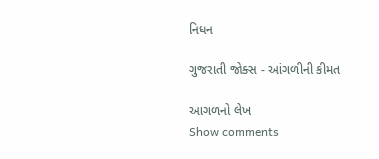નિધન

ગુજરાતી જોક્સ - આંગળીની કીમત

આગળનો લેખ
Show comments